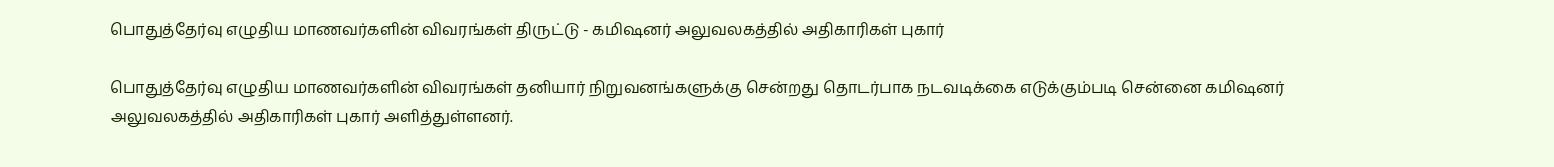பொதுத்தேர்வு எழுதிய மாணவர்களின் விவரங்கள் திருட்டு - கமிஷனர் அலுவலகத்தில் அதிகாரிகள் புகார்

பொதுத்தேர்வு எழுதிய மாணவர்களின் விவரங்கள் தனியார் நிறுவனங்களுக்கு சென்றது தொடர்பாக நடவடிக்கை எடுக்கும்படி சென்னை கமிஷனர் அலுவலகத்தில் அதிகாரிகள் புகார் அளித்துள்ளனர்.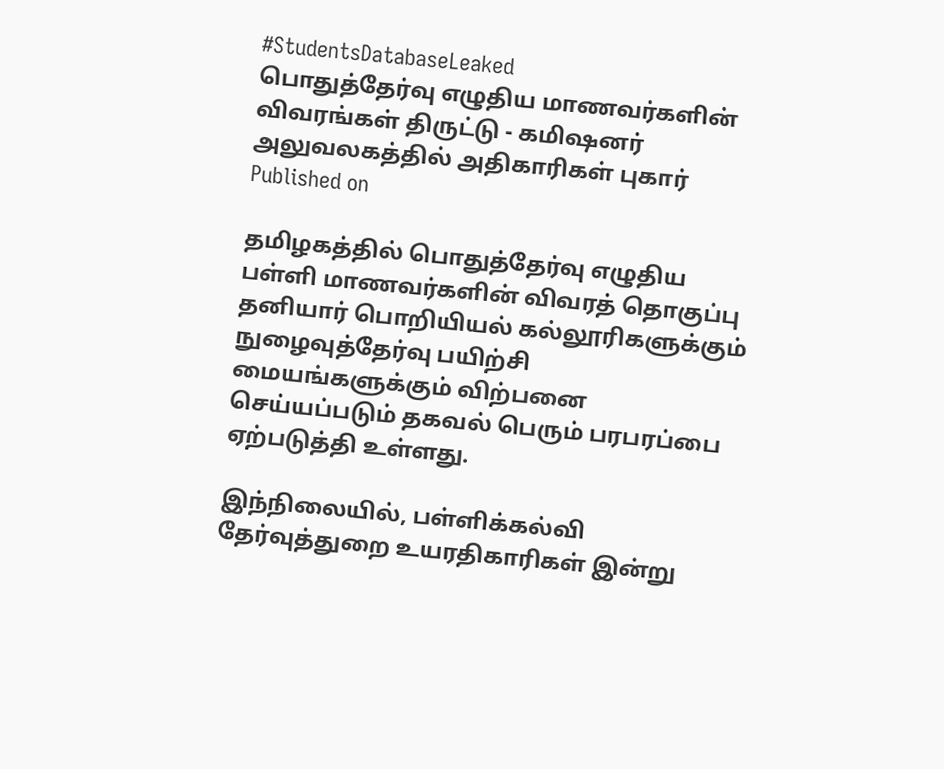#StudentsDatabaseLeaked
பொதுத்தேர்வு எழுதிய மாணவர்களின் விவரங்கள் திருட்டு - கமிஷனர் அலுவலகத்தில் அதிகாரிகள் புகார்
Published on

தமிழகத்தில் பொதுத்தேர்வு எழுதிய பள்ளி மாணவர்களின் விவரத் தொகுப்பு தனியார் பொறியியல் கல்லூரிகளுக்கும் நுழைவுத்தேர்வு பயிற்சி மையங்களுக்கும் விற்பனை செய்யப்படும் தகவல் பெரும் பரபரப்பை ஏற்படுத்தி உள்ளது.

இந்நிலையில், பள்ளிக்கல்வி தேர்வுத்துறை உயரதிகாரிகள் இன்று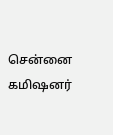சென்னை கமிஷனர்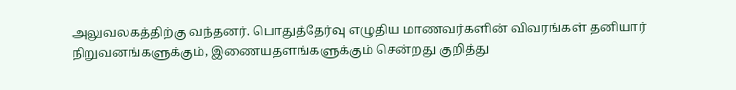அலுவலகத்திற்கு வந்தனர். பொதுத்தேர்வு எழுதிய மாணவர்களின் விவரங்கள் தனியார் நிறுவனங்களுக்கும், இணையதளங்களுக்கும் சென்றது குறித்து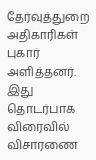தேர்வுத்துறை அதிகாரிகள் புகார் அளித்தனர். இது தொடர்பாக விரைவில் விசாரணை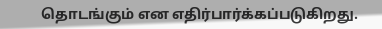தொடங்கும் என எதிர்பார்க்கப்படுகிறது.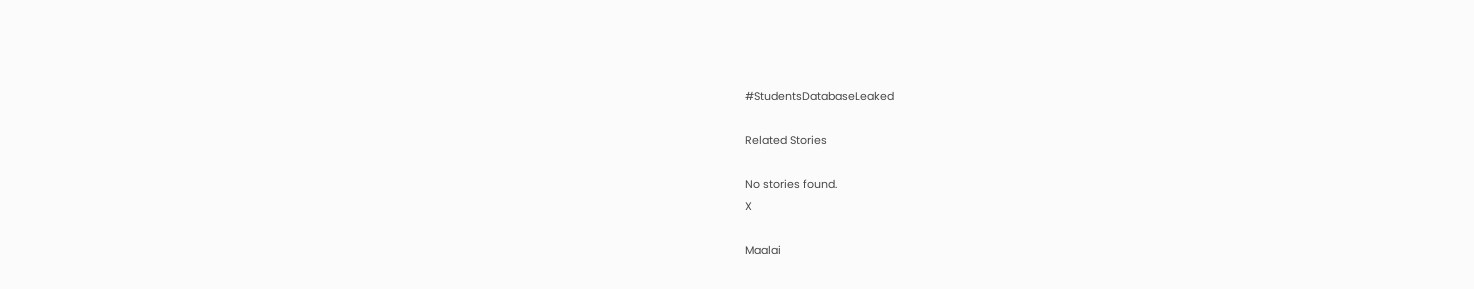#StudentsDatabaseLeaked

Related Stories

No stories found.
X

Maalai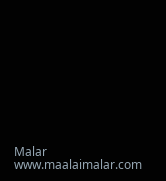Malar
www.maalaimalar.com